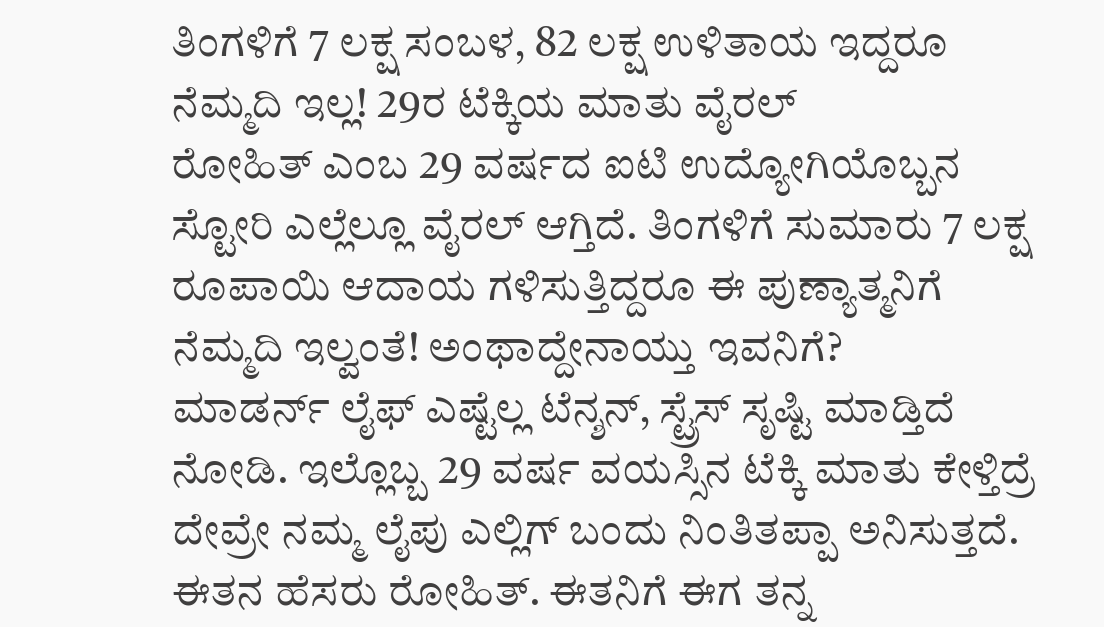ತಿಂಗಳಿಗೆ 7 ಲಕ್ಷ ಸಂಬಳ, 82 ಲಕ್ಷ ಉಳಿತಾಯ ಇದ್ದರೂ ನೆಮ್ಮದಿ ಇಲ್ಲ! 29ರ ಟೆಕ್ಕಿಯ ಮಾತು ವೈರಲ್
ರೋಹಿತ್ ಎಂಬ 29 ವರ್ಷದ ಐಟಿ ಉದ್ಯೋಗಿಯೊಬ್ಬನ ಸ್ಟೋರಿ ಎಲ್ಲೆಲ್ಲೂ ವೈರಲ್ ಆಗ್ತಿದೆ. ತಿಂಗಳಿಗೆ ಸುಮಾರು 7 ಲಕ್ಷ ರೂಪಾಯಿ ಆದಾಯ ಗಳಿಸುತ್ತಿದ್ದರೂ ಈ ಪುಣ್ಯಾತ್ಮನಿಗೆ ನೆಮ್ಮದಿ ಇಲ್ವಂತೆ! ಅಂಥಾದ್ದೇನಾಯ್ತು ಇವನಿಗೆ?
ಮಾಡರ್ನ್ ಲೈಫ್ ಎಷ್ಟೆಲ್ಲ ಟೆನ್ಶನ್, ಸ್ಟ್ರೆಸ್ ಸೃಷ್ಟಿ ಮಾಡ್ತಿದೆ ನೋಡಿ. ಇಲ್ಲೊಬ್ಬ 29 ವರ್ಷ ವಯಸ್ಸಿನ ಟೆಕ್ಕಿ ಮಾತು ಕೇಳ್ತಿದ್ರೆ ದೇವ್ರೇ ನಮ್ಮ ಲೈಪು ಎಲ್ಲಿಗ್ ಬಂದು ನಿಂತಿತಪ್ಪಾ ಅನಿಸುತ್ತದೆ. ಈತನ ಹೆಸರು ರೋಹಿತ್. ಈತನಿಗೆ ಈಗ ತನ್ನ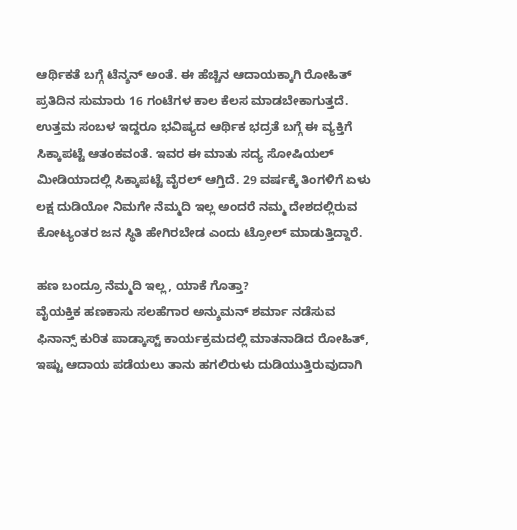ಆರ್ಥಿಕತೆ ಬಗ್ಗೆ ಟೆನ್ಶನ್ ಅಂತೆ. ಈ ಹೆಚ್ಚಿನ ಆದಾಯಕ್ಕಾಗಿ ರೋಹಿತ್ ಪ್ರತಿದಿನ ಸುಮಾರು 16 ಗಂಟೆಗಳ ಕಾಲ ಕೆಲಸ ಮಾಡಬೇಕಾಗುತ್ತದೆ. ಉತ್ತಮ ಸಂಬಳ ಇದ್ದರೂ ಭವಿಷ್ಯದ ಆರ್ಥಿಕ ಭದ್ರತೆ ಬಗ್ಗೆ ಈ ವ್ಯಕ್ತಿಗೆ ಸಿಕ್ಕಾಪಟ್ಟೆ ಆತಂಕವಂತೆ. ಇವರ ಈ ಮಾತು ಸದ್ಯ ಸೋಷಿಯಲ್ ಮೀಡಿಯಾದಲ್ಲಿ ಸಿಕ್ಕಾಪಟ್ಟೆ ವೈರಲ್ ಆಗ್ತಿದೆ. 29 ವರ್ಷಕ್ಕೆ ತಿಂಗಳಿಗೆ ಏಳು ಲಕ್ಷ ದುಡಿಯೋ ನಿಮಗೇ ನೆಮ್ಮದಿ ಇಲ್ಲ ಅಂದರೆ ನಮ್ಮ ದೇಶದಲ್ಲಿರುವ ಕೋಟ್ಯಂತರ ಜನ ಸ್ಥಿತಿ ಹೇಗಿರಬೇಡ ಎಂದು ಟ್ರೋಲ್ ಮಾಡುತ್ತಿದ್ದಾರೆ.

ಹಣ ಬಂದ್ರೂ ನೆಮ್ಮದಿ ಇಲ್ಲ, ಯಾಕೆ ಗೊತ್ತಾ?
ವೈಯಕ್ತಿಕ ಹಣಕಾಸು ಸಲಹೆಗಾರ ಅನ್ಶುಮನ್ ಶರ್ಮಾ ನಡೆಸುವ ಫಿನಾನ್ಸ್ ಕುರಿತ ಪಾಡ್ಕಾಸ್ಟ್ ಕಾರ್ಯಕ್ರಮದಲ್ಲಿ ಮಾತನಾಡಿದ ರೋಹಿತ್, ಇಷ್ಟು ಆದಾಯ ಪಡೆಯಲು ತಾನು ಹಗಲಿರುಳು ದುಡಿಯುತ್ತಿರುವುದಾಗಿ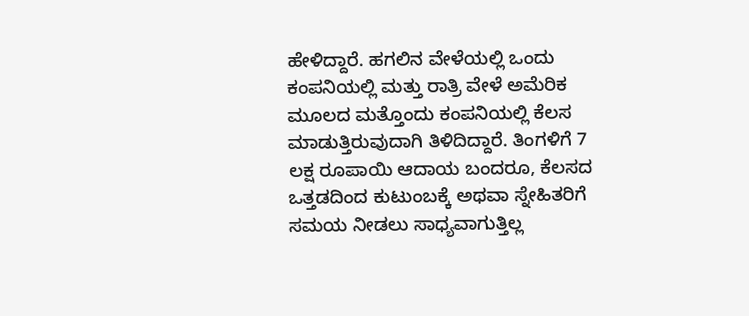ಹೇಳಿದ್ದಾರೆ. ಹಗಲಿನ ವೇಳೆಯಲ್ಲಿ ಒಂದು ಕಂಪನಿಯಲ್ಲಿ ಮತ್ತು ರಾತ್ರಿ ವೇಳೆ ಅಮೆರಿಕ ಮೂಲದ ಮತ್ತೊಂದು ಕಂಪನಿಯಲ್ಲಿ ಕೆಲಸ ಮಾಡುತ್ತಿರುವುದಾಗಿ ತಿಳಿದಿದ್ದಾರೆ. ತಿಂಗಳಿಗೆ 7 ಲಕ್ಷ ರೂಪಾಯಿ ಆದಾಯ ಬಂದರೂ, ಕೆಲಸದ ಒತ್ತಡದಿಂದ ಕುಟುಂಬಕ್ಕೆ ಅಥವಾ ಸ್ನೇಹಿತರಿಗೆ ಸಮಯ ನೀಡಲು ಸಾಧ್ಯವಾಗುತ್ತಿಲ್ಲ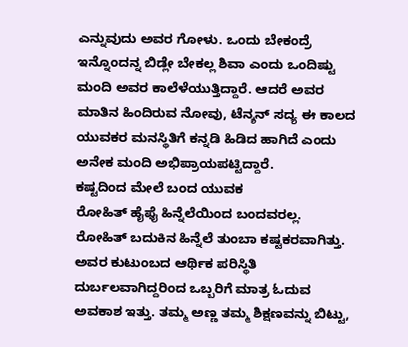ಎನ್ನುವುದು ಅವರ ಗೋಳು. ಒಂದು ಬೇಕಂದ್ರೆ ಇನ್ನೊಂದನ್ನ ಬಿಡ್ಲೇ ಬೇಕಲ್ಲ ಶಿವಾ ಎಂದು ಒಂದಿಷ್ಟು ಮಂದಿ ಅವರ ಕಾಲೆಳೆಯುತ್ತಿದ್ದಾರೆ. ಆದರೆ ಅವರ ಮಾತಿನ ಹಿಂದಿರುವ ನೋವು, ಟೆನ್ಶನ್ ಸದ್ಯ ಈ ಕಾಲದ ಯುವಕರ ಮನಸ್ಥಿತಿಗೆ ಕನ್ನಡಿ ಹಿಡಿದ ಹಾಗಿದೆ ಎಂದು ಅನೇಕ ಮಂದಿ ಅಭಿಪ್ರಾಯಪಟ್ಟಿದ್ದಾರೆ.
ಕಷ್ಟದಿಂದ ಮೇಲೆ ಬಂದ ಯುವಕ
ರೋಹಿತ್ ಹೈಫೈ ಹಿನ್ನೆಲೆಯಿಂದ ಬಂದವರಲ್ಲ. ರೋಹಿತ್ ಬದುಕಿನ ಹಿನ್ನೆಲೆ ತುಂಬಾ ಕಷ್ಟಕರವಾಗಿತ್ತು. ಅವರ ಕುಟುಂಬದ ಆರ್ಥಿಕ ಪರಿಸ್ಥಿತಿ ದುರ್ಬಲವಾಗಿದ್ದರಿಂದ ಒಬ್ಬರಿಗೆ ಮಾತ್ರ ಓದುವ ಅವಕಾಶ ಇತ್ತು. ತಮ್ಮ ಅಣ್ಣ ತಮ್ಮ ಶಿಕ್ಷಣವನ್ನು ಬಿಟ್ಟು,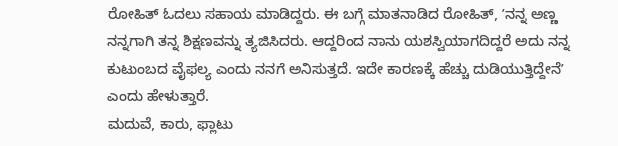ರೋಹಿತ್ ಓದಲು ಸಹಾಯ ಮಾಡಿದ್ದರು. ಈ ಬಗ್ಗೆ ಮಾತನಾಡಿದ ರೋಹಿತ್, ʼನನ್ನ ಅಣ್ಣ ನನ್ನಗಾಗಿ ತನ್ನ ಶಿಕ್ಷಣವನ್ನು ತ್ಯಜಿಸಿದರು. ಆದ್ದರಿಂದ ನಾನು ಯಶಸ್ವಿಯಾಗದಿದ್ದರೆ ಅದು ನನ್ನ ಕುಟುಂಬದ ವೈಫಲ್ಯ ಎಂದು ನನಗೆ ಅನಿಸುತ್ತದೆ. ಇದೇ ಕಾರಣಕ್ಕೆ ಹೆಚ್ಚು ದುಡಿಯುತ್ತಿದ್ದೇನೆʼ ಎಂದು ಹೇಳುತ್ತಾರೆ.
ಮದುವೆ, ಕಾರು, ಫ್ಲಾಟು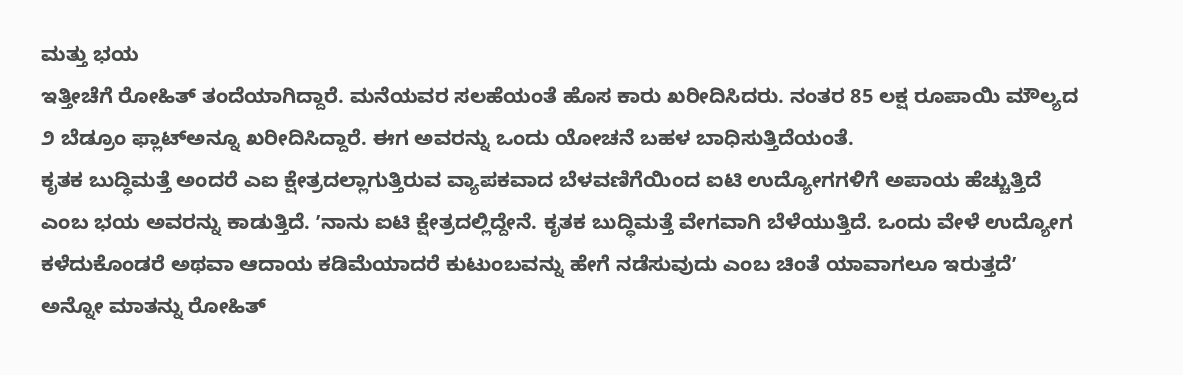ಮತ್ತು ಭಯ
ಇತ್ತೀಚೆಗೆ ರೋಹಿತ್ ತಂದೆಯಾಗಿದ್ದಾರೆ. ಮನೆಯವರ ಸಲಹೆಯಂತೆ ಹೊಸ ಕಾರು ಖರೀದಿಸಿದರು. ನಂತರ 85 ಲಕ್ಷ ರೂಪಾಯಿ ಮೌಲ್ಯದ ೨ ಬೆಡ್ರೂಂ ಫ್ಲಾಟ್ಅನ್ನೂ ಖರೀದಿಸಿದ್ದಾರೆ. ಈಗ ಅವರನ್ನು ಒಂದು ಯೋಚನೆ ಬಹಳ ಬಾಧಿಸುತ್ತಿದೆಯಂತೆ.
ಕೃತಕ ಬುದ್ಧಿಮತ್ತೆ ಅಂದರೆ ಎಐ ಕ್ಷೇತ್ರದಲ್ಲಾಗುತ್ತಿರುವ ವ್ಯಾಪಕವಾದ ಬೆಳವಣಿಗೆಯಿಂದ ಐಟಿ ಉದ್ಯೋಗಗಳಿಗೆ ಅಪಾಯ ಹೆಚ್ಚುತ್ತಿದೆ ಎಂಬ ಭಯ ಅವರನ್ನು ಕಾಡುತ್ತಿದೆ. ʼನಾನು ಐಟಿ ಕ್ಷೇತ್ರದಲ್ಲಿದ್ದೇನೆ. ಕೃತಕ ಬುದ್ಧಿಮತ್ತೆ ವೇಗವಾಗಿ ಬೆಳೆಯುತ್ತಿದೆ. ಒಂದು ವೇಳೆ ಉದ್ಯೋಗ ಕಳೆದುಕೊಂಡರೆ ಅಥವಾ ಆದಾಯ ಕಡಿಮೆಯಾದರೆ ಕುಟುಂಬವನ್ನು ಹೇಗೆ ನಡೆಸುವುದು ಎಂಬ ಚಿಂತೆ ಯಾವಾಗಲೂ ಇರುತ್ತದೆʼ ಅನ್ನೋ ಮಾತನ್ನು ರೋಹಿತ್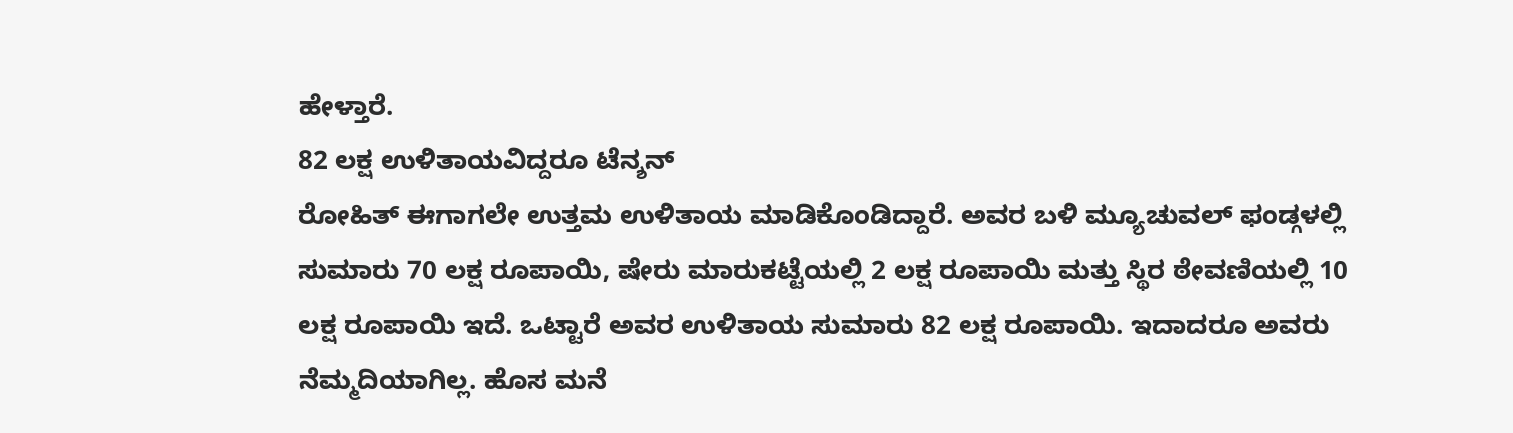ಹೇಳ್ತಾರೆ.
82 ಲಕ್ಷ ಉಳಿತಾಯವಿದ್ದರೂ ಟೆನ್ಶನ್
ರೋಹಿತ್ ಈಗಾಗಲೇ ಉತ್ತಮ ಉಳಿತಾಯ ಮಾಡಿಕೊಂಡಿದ್ದಾರೆ. ಅವರ ಬಳಿ ಮ್ಯೂಚುವಲ್ ಫಂಡ್ಗಳಲ್ಲಿ ಸುಮಾರು 70 ಲಕ್ಷ ರೂಪಾಯಿ, ಷೇರು ಮಾರುಕಟ್ಟೆಯಲ್ಲಿ 2 ಲಕ್ಷ ರೂಪಾಯಿ ಮತ್ತು ಸ್ಥಿರ ಠೇವಣಿಯಲ್ಲಿ 10 ಲಕ್ಷ ರೂಪಾಯಿ ಇದೆ. ಒಟ್ಟಾರೆ ಅವರ ಉಳಿತಾಯ ಸುಮಾರು 82 ಲಕ್ಷ ರೂಪಾಯಿ. ಇದಾದರೂ ಅವರು ನೆಮ್ಮದಿಯಾಗಿಲ್ಲ. ಹೊಸ ಮನೆ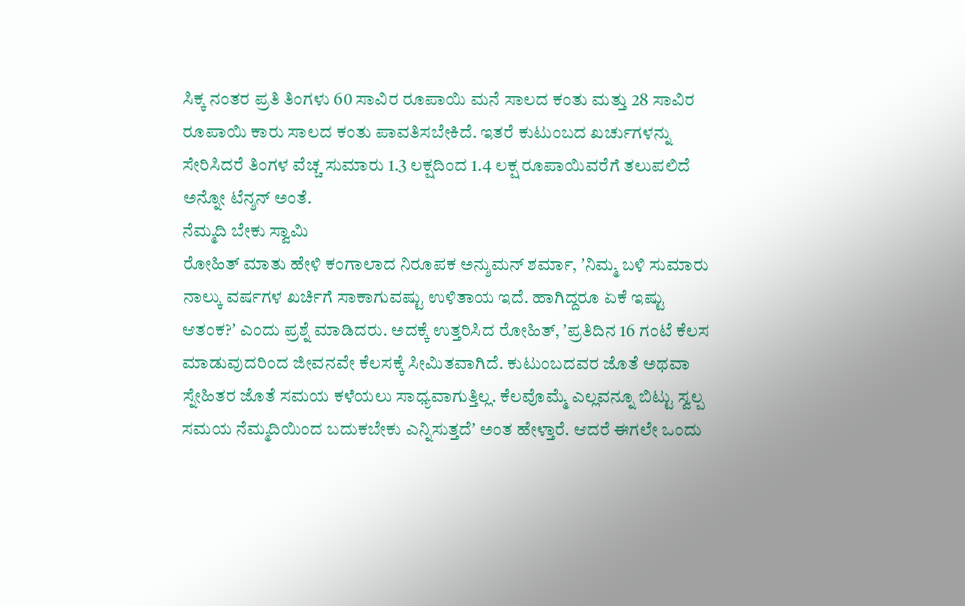ಸಿಕ್ಕ ನಂತರ ಪ್ರತಿ ತಿಂಗಳು 60 ಸಾವಿರ ರೂಪಾಯಿ ಮನೆ ಸಾಲದ ಕಂತು ಮತ್ತು 28 ಸಾವಿರ ರೂಪಾಯಿ ಕಾರು ಸಾಲದ ಕಂತು ಪಾವತಿಸಬೇಕಿದೆ. ಇತರೆ ಕುಟುಂಬದ ಖರ್ಚುಗಳನ್ನು ಸೇರಿಸಿದರೆ ತಿಂಗಳ ವೆಚ್ಚ ಸುಮಾರು 1.3 ಲಕ್ಷದಿಂದ 1.4 ಲಕ್ಷ ರೂಪಾಯಿವರೆಗೆ ತಲುಪಲಿದೆ ಅನ್ನೋ ಟೆನ್ಶನ್ ಅಂತೆ.
ನೆಮ್ಮದಿ ಬೇಕು ಸ್ವಾಮಿ
ರೋಹಿತ್ ಮಾತು ಹೇಳಿ ಕಂಗಾಲಾದ ನಿರೂಪಕ ಅನ್ಶುಮನ್ ಶರ್ಮಾ, ʼನಿಮ್ಮ ಬಳಿ ಸುಮಾರು ನಾಲ್ಕು ವರ್ಷಗಳ ಖರ್ಚಿಗೆ ಸಾಕಾಗುವಷ್ಟು ಉಳಿತಾಯ ಇದೆ. ಹಾಗಿದ್ದರೂ ಏಕೆ ಇಷ್ಟು ಆತಂಕ?ʼ ಎಂದು ಪ್ರಶ್ನೆ ಮಾಡಿದರು. ಅದಕ್ಕೆ ಉತ್ತರಿಸಿದ ರೋಹಿತ್, ʼಪ್ರತಿದಿನ 16 ಗಂಟೆ ಕೆಲಸ ಮಾಡುವುದರಿಂದ ಜೀವನವೇ ಕೆಲಸಕ್ಕೆ ಸೀಮಿತವಾಗಿದೆ. ಕುಟುಂಬದವರ ಜೊತೆ ಅಥವಾ ಸ್ನೇಹಿತರ ಜೊತೆ ಸಮಯ ಕಳೆಯಲು ಸಾಧ್ಯವಾಗುತ್ತಿಲ್ಲ. ಕೆಲವೊಮ್ಮೆ ಎಲ್ಲವನ್ನೂ ಬಿಟ್ಟು ಸ್ವಲ್ಪ ಸಮಯ ನೆಮ್ಮದಿಯಿಂದ ಬದುಕಬೇಕು ಎನ್ನಿಸುತ್ತದೆʼ ಅಂತ ಹೇಳ್ತಾರೆ. ಆದರೆ ಈಗಲೇ ಒಂದು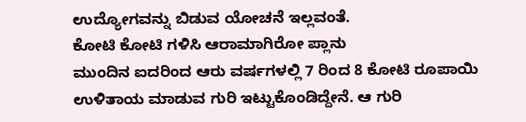ಉದ್ಯೋಗವನ್ನು ಬಿಡುವ ಯೋಚನೆ ಇಲ್ಲವಂತೆ.
ಕೋಟಿ ಕೋಟಿ ಗಳಿಸಿ ಆರಾಮಾಗಿರೋ ಪ್ಲಾನು
ಮುಂದಿನ ಐದರಿಂದ ಆರು ವರ್ಷಗಳಲ್ಲಿ 7 ರಿಂದ 8 ಕೋಟಿ ರೂಪಾಯಿ ಉಳಿತಾಯ ಮಾಡುವ ಗುರಿ ಇಟ್ಟುಕೊಂಡಿದ್ದೇನೆ. ಆ ಗುರಿ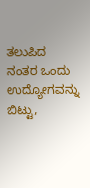ತಲುಪಿದ ನಂತರ ಒಂದು ಉದ್ಯೋಗವನ್ನು ಬಿಟ್ಟು,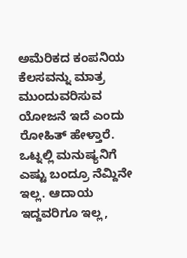ಅಮೆರಿಕದ ಕಂಪನಿಯ ಕೆಲಸವನ್ನು ಮಾತ್ರ ಮುಂದುವರಿಸುವ ಯೋಜನೆ ಇದೆ ಎಂದು ರೋಹಿತ್ ಹೇಳ್ತಾರೆ. ಒಟ್ನಲ್ಲಿ ಮನುಷ್ಯನಿಗೆ ಎಷ್ಟು ಬಂದ್ರೂ ನೆಮ್ದಿನೇ ಇಲ್ಲ. ಆದಾಯ ಇದ್ದವರಿಗೂ ಇಲ್ಲ,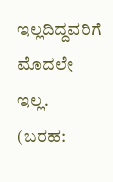ಇಲ್ಲದಿದ್ದವರಿಗೆ ಮೊದಲೇ ಇಲ್ಲ.
(ಬರಹ: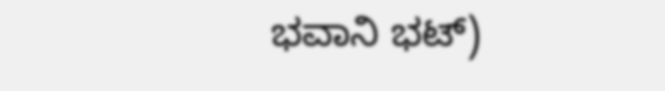ಭವಾನಿ ಭಟ್)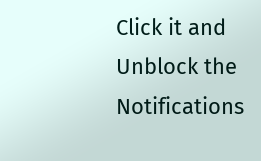Click it and Unblock the Notifications